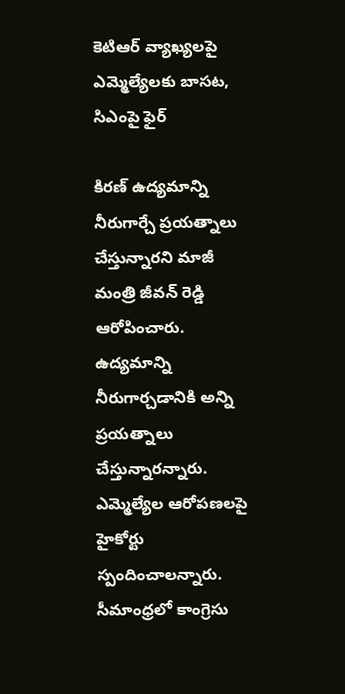కెటిఆర్ వ్యాఖ్యలపై ఎమ్మెల్యేలకు బాసట, సిఎంపై ఫైర్

కిరణ్ ఉద్యమాన్ని నీరుగార్చే ప్రయత్నాలు చేస్తున్నారని మాజీ మంత్రి జీవన్ రెడ్డి ఆరోపించారు. ఉద్యమాన్ని నీరుగార్చడానికి అన్ని ప్రయత్నాలు చేస్తున్నారన్నారు. ఎమ్మెల్యేల ఆరోపణలపై హైకోర్టు స్పందించాలన్నారు. సీమాంధ్రలో కాంగ్రెసు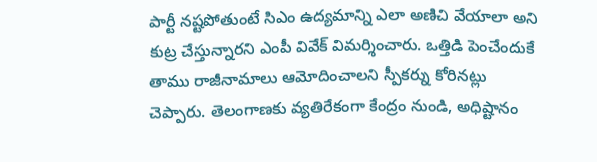పార్టీ నష్టపోతుంటే సిఎం ఉద్యమాన్ని ఎలా అణిచి వేయాలా అని కుట్ర చేస్తున్నారని ఎంపీ వివేక్ విమర్శించారు. ఒత్తిడి పెంచేందుకే తాము రాజీనామాలు ఆమోదించాలని స్పీకర్ను కోరినట్లు చెప్పారు. తెలంగాణకు వ్యతిరేకంగా కేంద్రం నుండి, అధిష్టానం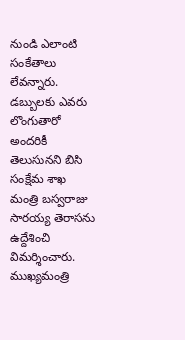నుండి ఎలాంటి సంకేతాలు లేవన్నారు.
డబ్బులకు ఎవరు లొంగుతారో అందరికీ తెలుసునని బిసి సంక్షేమ శాఖ మంత్రి బస్వరాజు సారయ్య తెరాసను ఉద్దేశించి విమర్శించారు. ముఖ్యమంత్రి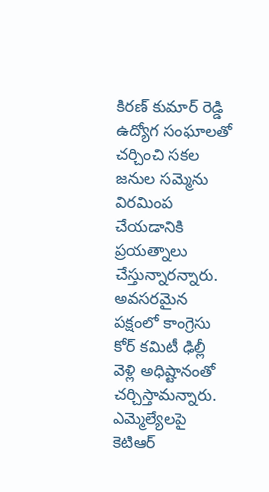కిరణ్ కుమార్ రెడ్డి ఉద్యోగ సంఘాలతో చర్చించి సకల జనుల సమ్మెను విరమింప చేయడానికి ప్రయత్నాలు చేస్తున్నారన్నారు. అవసరమైన పక్షంలో కాంగ్రెసు కోర్ కమిటీ ఢిల్లీ వెళ్లి అధిష్టానంతో చర్చిస్తామన్నారు. ఎమ్మెల్యేలపై కెటిఆర్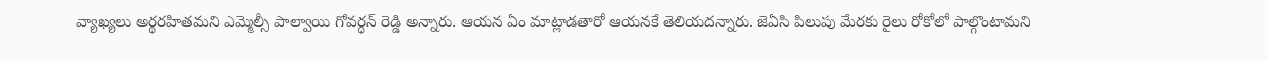వ్యాఖ్యలు అర్థరహితమని ఎమ్మెల్సీ పాల్వాయి గోవర్ధన్ రెడ్డి అన్నారు. ఆయన ఏం మాట్లాడతారో ఆయనకే తెలియదన్నారు. జెఏసి పిలుపు మేరకు రైలు రోకోలో పాల్గొంటామని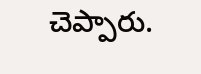చెప్పారు.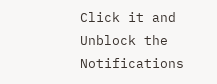Click it and Unblock the Notifications